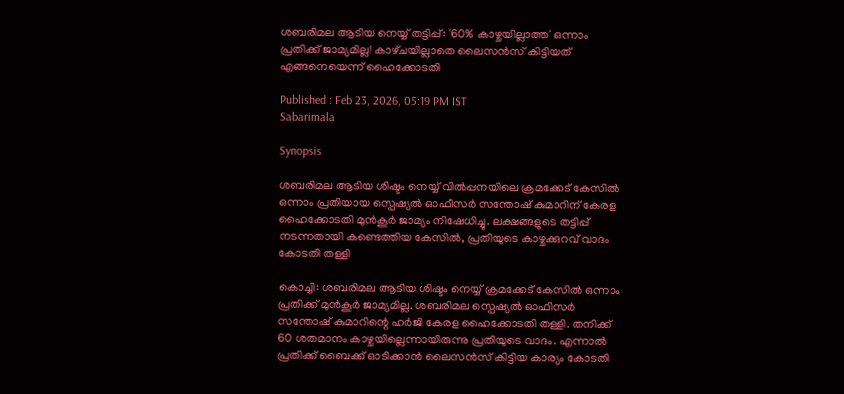ശബരിമല ആടിയ നെയ്യ് തട്ടിപ്പ്: '60% കാഴ്ചയില്ലാത്ത' ഒന്നാം പ്രതിക്ക് ജാമ്യമില്ല! കാഴ്‌ചയില്ലാതെ ലൈസൻസ് കിട്ടിയത് എങ്ങനെയെന്ന് ഹൈക്കോടതി

Published : Feb 23, 2026, 05:19 PM IST
Sabarimala

Synopsis

ശബരിമല ആടിയ ശിഷ്ടം നെയ്യ് വിൽപ്പനയിലെ ക്രമക്കേട് കേസിൽ ഒന്നാം പ്രതിയായ സ്പെഷ്യൽ ഓഫീസർ സന്തോഷ്‌ കുമാറിന് കേരള ഹൈക്കോടതി മുൻകൂർ ജാമ്യം നിഷേധിച്ചു. ലക്ഷങ്ങളുടെ തട്ടിപ്പ് നടന്നതായി കണ്ടെത്തിയ കേസിൽ, പ്രതിയുടെ കാഴ്ചക്കുറവ് വാദം കോടതി തള്ളി

കൊച്ചി: ശബരിമല ആടിയ ശിഷ്ടം നെയ്യ് ക്രമക്കേട് കേസിൽ ഒന്നാം പ്രതിക്ക് മുൻ‌കൂർ ജാമ്യമില്ല. ശബരിമല സ്പെഷ്യൽ ഓഫിസർ സന്തോഷ്‌ കുമാറിന്റെ ഹർജി കേരള ഹൈക്കോടതി തള്ളി. തനിക്ക് 60 ശതമാനം കാഴ്ചയില്ലെന്നായിരുന്നു പ്രതിയുടെ വാദം. എന്നാൽ പ്രതിക്ക് ബൈക്ക് ഓടിക്കാൻ ലൈസൻസ് കിട്ടിയ കാര്യം കോടതി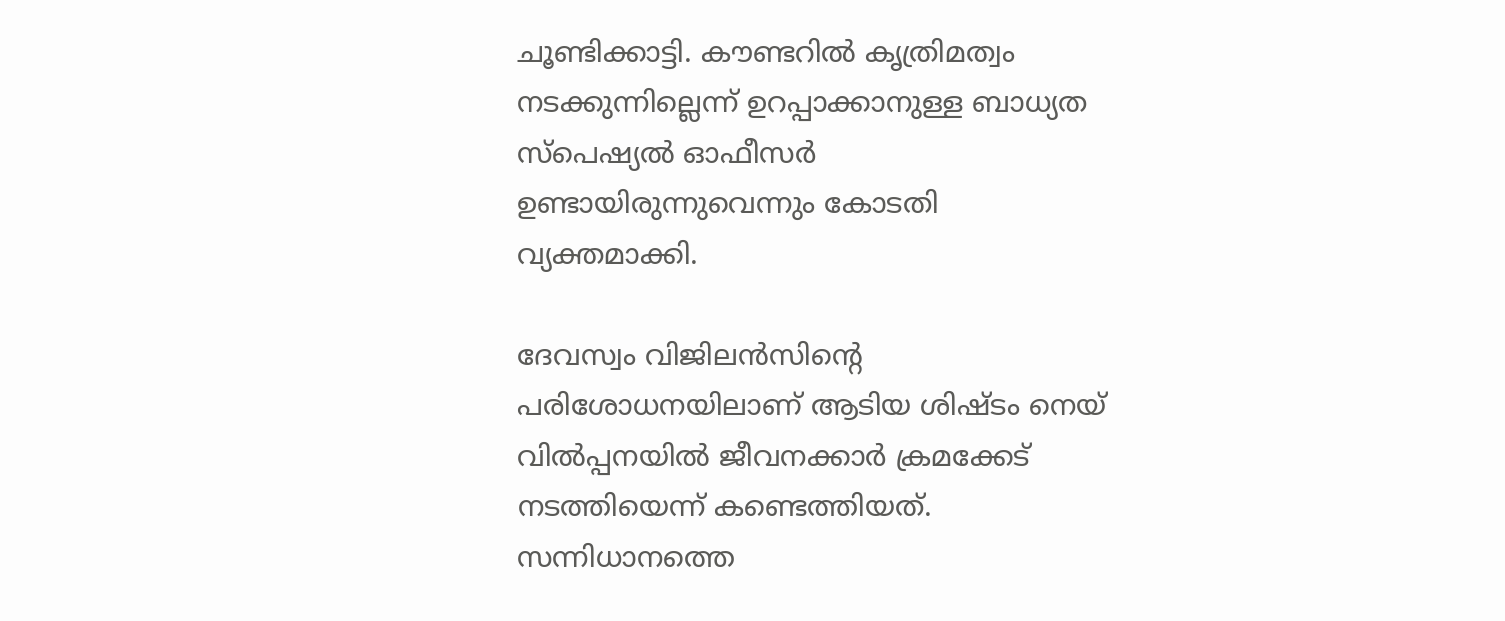ചൂണ്ടിക്കാട്ടി. കൗണ്ടറിൽ കൃത്രിമത്വം നടക്കുന്നില്ലെന്ന് ഉറപ്പാക്കാനുള്ള ബാധ്യത സ്പെഷ്യൽ ഓഫീസർ ഉണ്ടായിരുന്നുവെന്നും കോടതി വ്യക്തമാക്കി.

ദേവസ്വം വിജിലൻസിന്‍റെ പരിശോധനയിലാണ് ആടിയ ശിഷ്ടം നെയ് വിൽപ്പനയിൽ ജീവനക്കാർ ക്രമക്കേട് നടത്തിയെന്ന് കണ്ടെത്തിയത്. സന്നിധാനത്തെ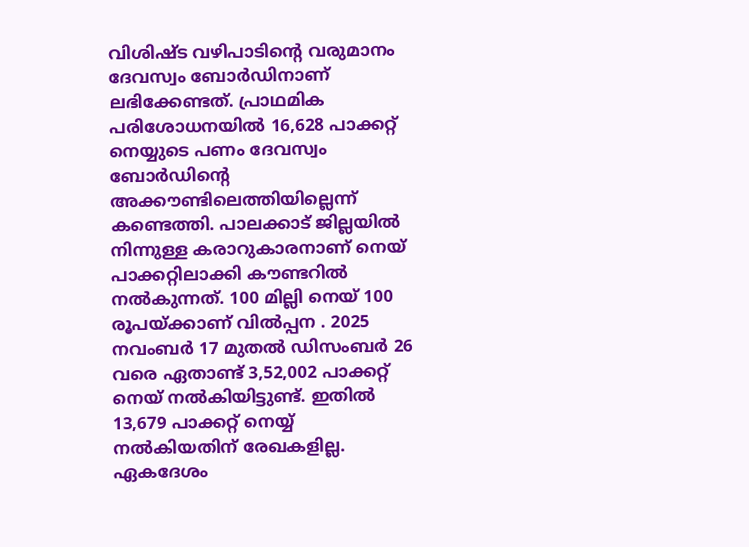വിശിഷ്ട വഴിപാടിന്‍റെ വരുമാനം ദേവസ്വം ബോ‍ർഡിനാണ് ലഭിക്കേണ്ടത്. പ്രാഥമിക പരിശോധനയിൽ 16,628 പാക്കറ്റ് നെയ്യുടെ പണം ദേവസ്വം ബോ‍ർഡിൻ്റെ അക്കൗണ്ടിലെത്തിയില്ലെന്ന് കണ്ടെത്തി. പാലക്കാട് ജില്ലയിൽ നിന്നുള്ള കരാറുകാരനാണ് നെയ് പാക്കറ്റിലാക്കി കൗണ്ടറിൽ നൽകുന്നത്. 100 മില്ലി നെയ് 100 രൂപയ്ക്കാണ് വിൽപ്പന . 2025 നവംബർ 17 മുതൽ ഡിസംബർ 26 വരെ ഏതാണ്ട് 3,52,002 പാക്കറ്റ് നെയ് നൽകിയിട്ടുണ്ട്. ഇതിൽ 13,679 പാക്കറ്റ് നെയ്യ് നൽകിയതിന് രേഖകളില്ല. ഏകദേശം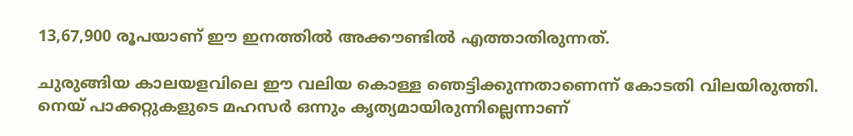13,67,900 രൂപയാണ് ഈ ഇനത്തിൽ അക്കൗണ്ടിൽ എത്താതിരുന്നത്.

ചുരുങ്ങിയ കാലയളവിലെ ഈ വലിയ കൊള്ള ഞെട്ടിക്കുന്നതാണെന്ന് കോടതി വിലയിരുത്തി. നെയ് പാക്കറ്റുകളുടെ മഹസർ ഒന്നും കൃത്യമായിരുന്നില്ലെന്നാണ്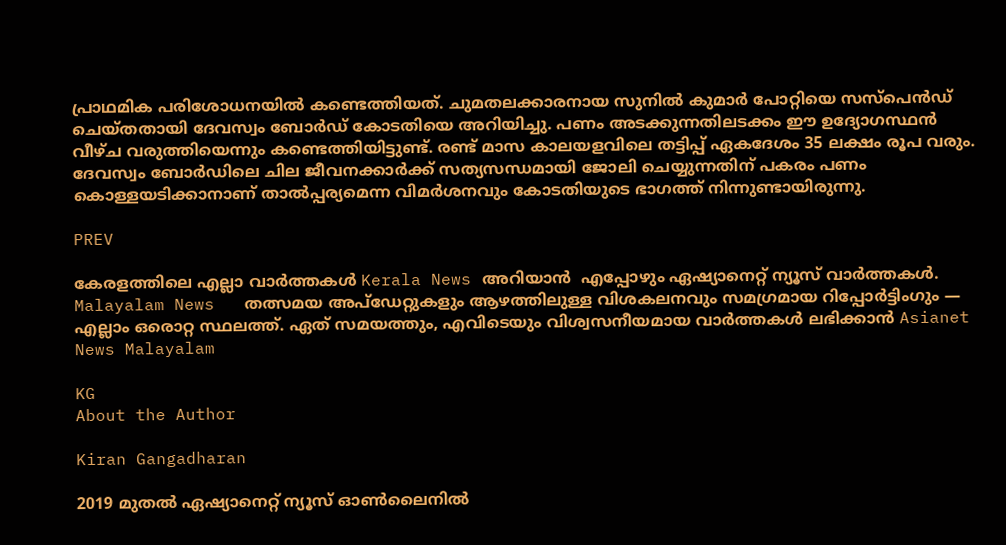പ്രാഥമിക പരിശോധനയിൽ കണ്ടെത്തിയത്. ചുമതലക്കാരനായ സുനിൽ കുമാർ പോറ്റിയെ സസ്പെൻഡ് ചെയ്തതായി ദേവസ്വം ബോർ‍ഡ് കോടതിയെ അറിയിച്ചു. പണം അടക്കുന്നതിലടക്കം ഈ ഉദ്യോഗസ്ഥൻ വീഴ്ച വരുത്തിയെന്നും കണ്ടെത്തിയിട്ടുണ്ട്. രണ്ട് മാസ കാലയളവിലെ തട്ടിപ്പ് ഏകദേശം 35 ലക്ഷം രൂപ വരും. ദേവസ്വം ബോർഡിലെ ചില ജീവനക്കാർക്ക് സത്യസന്ധമായി ജോലി ചെയ്യുന്നതിന് പകരം പണം കൊള്ളയടിക്കാനാണ് താൽപ്പര്യമെന്ന വിമർശനവും കോടതിയുടെ ഭാഗത്ത് നിന്നുണ്ടായിരുന്നു.

PREV

കേരളത്തിലെ എല്ലാ വാർത്തകൾ Kerala News അറിയാൻ  എപ്പോഴും ഏഷ്യാനെറ്റ് ന്യൂസ് വാർത്തകൾ.  Malayalam News   തത്സമയ അപ്‌ഡേറ്റുകളും ആഴത്തിലുള്ള വിശകലനവും സമഗ്രമായ റിപ്പോർട്ടിംഗും — എല്ലാം ഒരൊറ്റ സ്ഥലത്ത്. ഏത് സമയത്തും, എവിടെയും വിശ്വസനീയമായ വാർത്തകൾ ലഭിക്കാൻ Asianet News Malayalam

KG
About the Author

Kiran Gangadharan

2019 മുതല്‍ ഏഷ്യാനെറ്റ് ന്യൂസ് ഓണ്‍ലൈനില്‍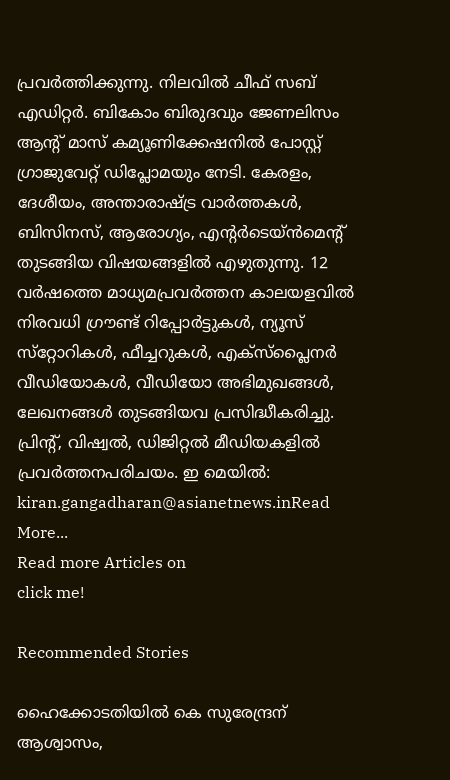പ്രവര്‍ത്തിക്കുന്നു. നിലവില്‍ ചീഫ് സബ് എഡിറ്റർ. ബികോം ബിരുദവും ജേണലിസം ആൻ്റ് മാസ് കമ്യൂണിക്കേഷനിൽ പോസ്റ്റ് ഗ്രാജുവേറ്റ് ഡിപ്ലോമയും നേടി. കേരളം, ദേശീയം, അന്താരാഷ്ട്ര വാര്‍ത്തകള്‍, ബിസിനസ്, ആരോഗ്യം, എന്റർടെയ്ൻമെൻ്റ് തുടങ്ങിയ വിഷയങ്ങളില്‍ എഴുതുന്നു. 12 വര്‍ഷത്തെ മാധ്യമപ്രവര്‍ത്തന കാലയളവില്‍ നിരവധി ഗ്രൗണ്ട് റിപ്പോര്‍ട്ടുകള്‍, ന്യൂസ് സ്‌റ്റോറികള്‍, ഫീച്ചറുകള്‍, എക്‌സ്‌പ്ലൈന‍ർ വീഡിയോകൾ, വീഡിയോ അഭിമുഖങ്ങള്‍, ലേഖനങ്ങള്‍ തുടങ്ങിയവ പ്രസിദ്ധീകരിച്ചു. പ്രിന്റ്, വിഷ്വല്‍, ഡിജിറ്റല്‍ മീഡിയകളില്‍ പ്രവര്‍ത്തനപരിചയം. ഇ മെയില്‍: kiran.gangadharan@asianetnews.inRead More...
Read more Articles on
click me!

Recommended Stories

ഹൈക്കോടതിയിൽ കെ സുരേന്ദ്രന് ആശ്വാസം,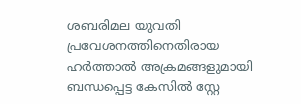ശബരിമല യുവതി പ്രവേശനത്തിനെതിരായ ഹർത്താൽ അക്രമങ്ങളുമായി ബന്ധപ്പെട്ട കേസിൽ സ്റ്റേ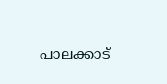പാലക്കാട്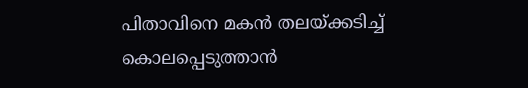പിതാവിനെ മകൻ തലയ്ക്കടിച്ച് കൊലപ്പെടുത്താൻ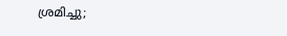ശ്രമിച്ചു;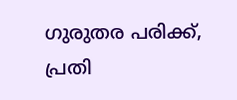ഗുരുതര പരിക്ക്, പ്രതി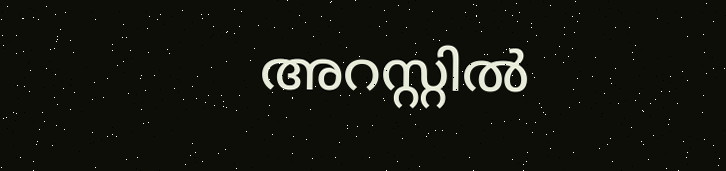അറസ്റ്റിൽ